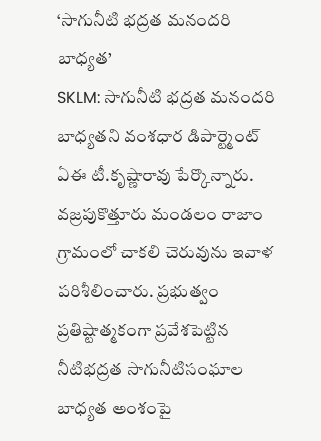‘సాగునీటి భద్రత మనందరి బాధ్యత’
SKLM: సాగునీటి భద్రత మనందరి బాధ్యతని వంశధార డిపార్ట్మెంట్ ఏఈ టీ.కృష్ణారావు పేర్కొన్నారు. వజ్రపుకొత్తూరు మండలం రాజాం గ్రామంలో చాకలి చెరువును ఇవాళ పరిశీలించారు. ప్రభుత్వం ప్రతిష్టాత్మకంగా ప్రవేశపెట్టిన నీటిభద్రత సాగునీటిసంఘాల బాధ్యత అంశంపై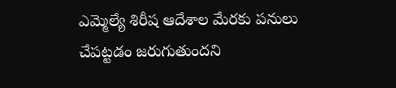ఎమ్మెల్యే శిరీష ఆదేశాల మేరకు పనులు చేపట్టడం జరుగుతుందని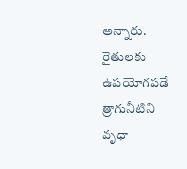అన్నారు. రైతులకు ఉపయోగపడే త్రాగునీటిని వృధా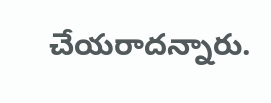చేయరాదన్నారు.